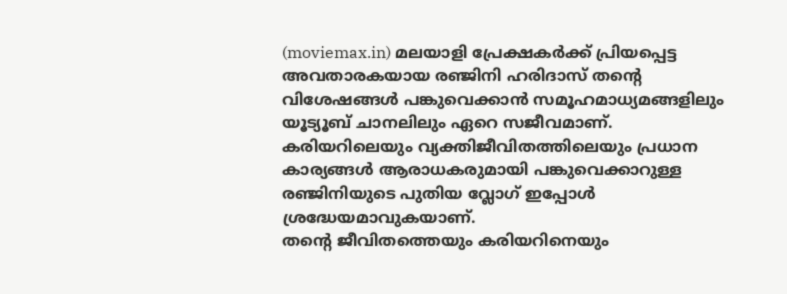(moviemax.in) മലയാളി പ്രേക്ഷകർക്ക് പ്രിയപ്പെട്ട അവതാരകയായ രഞ്ജിനി ഹരിദാസ് തന്റെ വിശേഷങ്ങൾ പങ്കുവെക്കാൻ സമൂഹമാധ്യമങ്ങളിലും യൂട്യൂബ് ചാനലിലും ഏറെ സജീവമാണ്. കരിയറിലെയും വ്യക്തിജീവിതത്തിലെയും പ്രധാന കാര്യങ്ങൾ ആരാധകരുമായി പങ്കുവെക്കാറുള്ള രഞ്ജിനിയുടെ പുതിയ വ്ലോഗ് ഇപ്പോൾ ശ്രദ്ധേയമാവുകയാണ്.
തന്റെ ജീവിതത്തെയും കരിയറിനെയും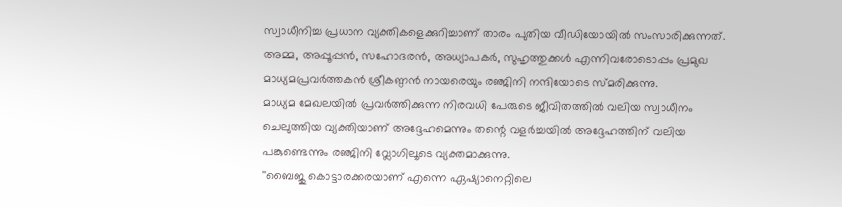സ്വാധീനിച്ച പ്രധാന വ്യക്തികളെക്കുറിച്ചാണ് താരം പുതിയ വീഡിയോയിൽ സംസാരിക്കുന്നത്. അമ്മ, അപ്പൂപ്പൻ, സഹോദരൻ, അധ്യാപകർ, സുഹൃത്തുക്കൾ എന്നിവരോടൊപ്പം പ്രമുഖ മാധ്യമപ്രവർത്തകൻ ശ്രീകണ്ഠൻ നായരെയും രഞ്ജിനി നന്ദിയോടെ സ്മരിക്കുന്നു.
മാധ്യമ മേഖലയിൽ പ്രവർത്തിക്കുന്ന നിരവധി പേരുടെ ജീവിതത്തിൽ വലിയ സ്വാധീനം ചെലുത്തിയ വ്യക്തിയാണ് അദ്ദേഹമെന്നും തന്റെ വളർച്ചയിൽ അദ്ദേഹത്തിന് വലിയ പങ്കുണ്ടെന്നും രഞ്ജിനി വ്ലോഗിലൂടെ വ്യക്തമാക്കുന്നു.
''ബൈജു കൊട്ടാരക്കരയാണ് എന്നെ ഏഷ്യാനെറ്റിലെ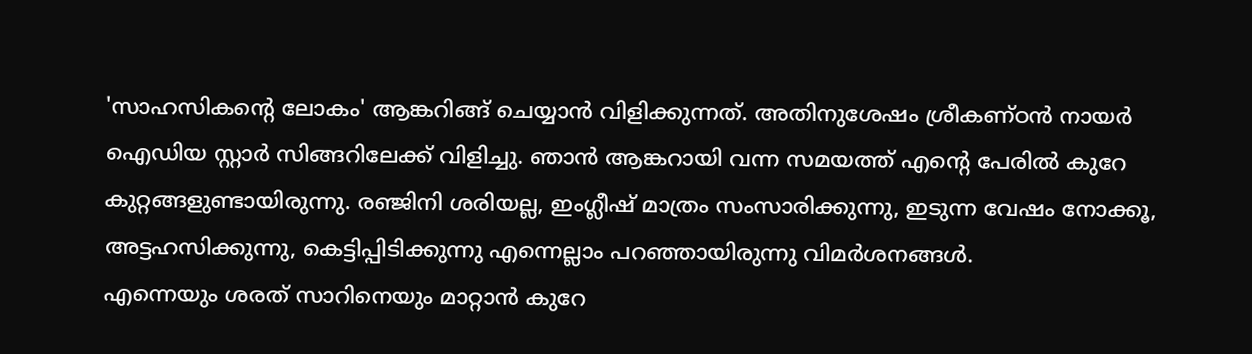'സാഹസികന്റെ ലോകം' ആങ്കറിങ്ങ് ചെയ്യാൻ വിളിക്കുന്നത്. അതിനുശേഷം ശ്രീകണ്ഠൻ നായർ ഐഡിയ സ്റ്റാർ സിങ്ങറിലേക്ക് വിളിച്ചു. ഞാൻ ആങ്കറായി വന്ന സമയത്ത് എന്റെ പേരിൽ കുറേ കുറ്റങ്ങളുണ്ടായിരുന്നു. രഞ്ജിനി ശരിയല്ല, ഇംഗ്ലീഷ് മാത്രം സംസാരിക്കുന്നു, ഇടുന്ന വേഷം നോക്കൂ, അട്ടഹസിക്കുന്നു, കെട്ടിപ്പിടിക്കുന്നു എന്നെല്ലാം പറഞ്ഞായിരുന്നു വിമർശനങ്ങൾ.
എന്നെയും ശരത് സാറിനെയും മാറ്റാൻ കുറേ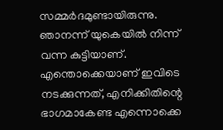സമ്മർദമുണ്ടായിരുന്നു. ഞാനന്ന് യുകെയിൽ നിന്ന് വന്ന കുട്ടിയാണ്. എന്തൊക്കെയാണ് ഇവിടെ നടക്കുന്നത്, എനിക്കിതിന്റെ ഭാഗമാകേണ്ട എന്നൊക്കെ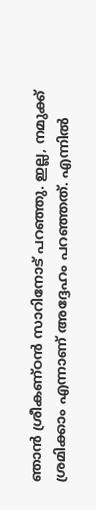ഞാൻ ശ്രീകണ്ഠൻ സാറിനോട് പറഞ്ഞു. ഇല്ല, നമുക്ക് ശ്രമിക്കാം എന്നാണ് അദ്ദേഹം പറഞ്ഞത്. എന്നിൽ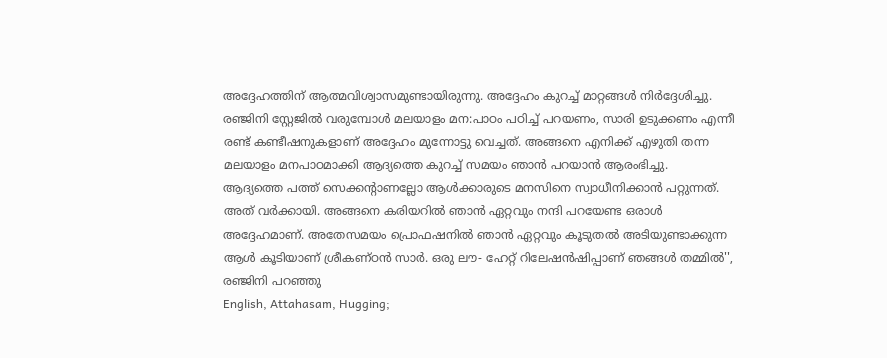അദ്ദേഹത്തിന് ആത്മവിശ്വാസമുണ്ടായിരുന്നു. അദ്ദേഹം കുറച്ച് മാറ്റങ്ങൾ നിർദ്ദേശിച്ചു.
രഞ്ജിനി സ്റ്റേജിൽ വരുമ്പോൾ മലയാളം മന:പാഠം പഠിച്ച് പറയണം, സാരി ഉടുക്കണം എന്നീ രണ്ട് കണ്ടീഷനുകളാണ് അദ്ദേഹം മുന്നോട്ടു വെച്ചത്. അങ്ങനെ എനിക്ക് എഴുതി തന്ന മലയാളം മനപാഠമാക്കി ആദ്യത്തെ കുറച്ച് സമയം ഞാൻ പറയാൻ ആരംഭിച്ചു.
ആദ്യത്തെ പത്ത് സെക്കന്റാണല്ലോ ആൾക്കാരുടെ മനസിനെ സ്വാധീനിക്കാൻ പറ്റുന്നത്. അത് വർക്കായി. അങ്ങനെ കരിയറിൽ ഞാൻ ഏറ്റവും നന്ദി പറയേണ്ട ഒരാൾ അദ്ദേഹമാണ്. അതേസമയം പ്രൊഫഷനിൽ ഞാൻ ഏറ്റവും കൂടുതൽ അടിയുണ്ടാക്കുന്ന ആൾ കൂടിയാണ് ശ്രീകണ്ഠൻ സാർ. ഒരു ലൗ- ഹേറ്റ് റിലേഷൻഷിപ്പാണ് ഞങ്ങൾ തമ്മിൽ'', രഞ്ജിനി പറഞ്ഞു
English, Attahasam, Hugging;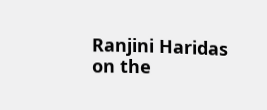Ranjini Haridas on the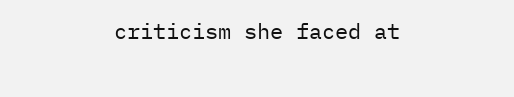criticism she faced at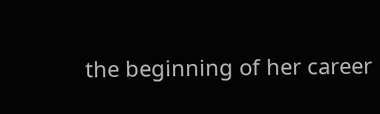the beginning of her career